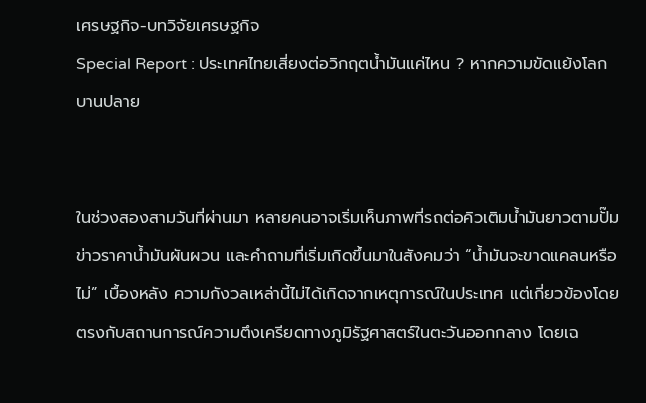เศรษฐกิจ-บทวิจัยเศรษฐกิจ
Special Report : ประเทศไทยเสี่ยงต่อวิกฤตน้ำมันแค่ไหน ? หากความขัดแย้งโลกบานปลาย


ในช่วงสองสามวันที่ผ่านมา หลายคนอาจเริ่มเห็นภาพที่รถต่อคิวเติมน้ำมันยาวตามปั๊ม ข่าวราคาน้ำมันผันผวน และคำถามที่เริ่มเกิดขึ้นมาในสังคมว่า “น้ำมันจะขาดแคลนหรือไม่” เบื้องหลัง ความกังวลเหล่านี้ไม่ได้เกิดจากเหตุการณ์ในประเทศ แต่เกี่ยวข้องโดยตรงกับสถานการณ์ความตึงเครียดทางภูมิรัฐศาสตร์ในตะวันออกกลาง โดยเฉ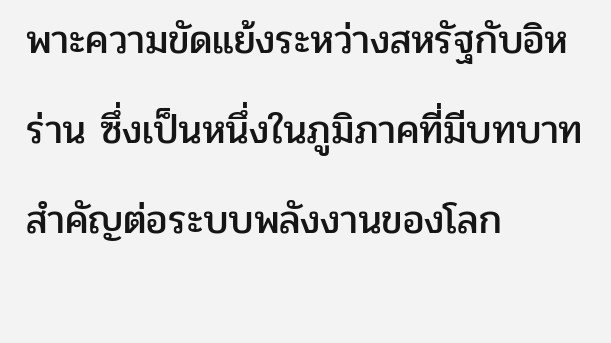พาะความขัดแย้งระหว่างสหรัฐกับอิหร่าน ซึ่งเป็นหนึ่งในภูมิภาคที่มีบทบาทสำคัญต่อระบบพลังงานของโลก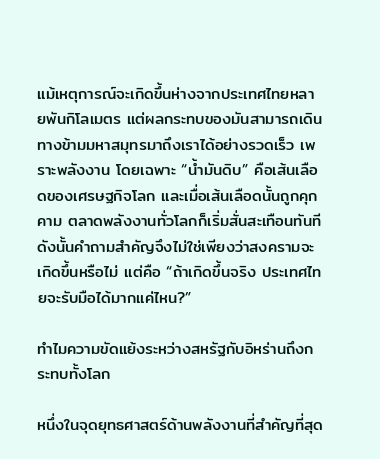แม้เหตุการณ์จะเกิดขึ้นห่างจากประเทศไทยหลายพันกิโลเมตร แต่ผลกระทบของมันสามารถเดินทางข้ามมหาสมุทรมาถึงเราได้อย่างรวดเร็ว เพราะพลังงาน โดยเฉพาะ “น้ำมันดิบ” คือเส้นเลือดของเศรษฐกิจโลก และเมื่อเส้นเลือดนั้นถูกคุกคาม ตลาดพลังงานทั่วโลกก็เริ่มสั่นสะเทือนทันที ดังนั้นคำถามสำคัญจึงไม่ใช่เพียงว่าสงครามจะเกิดขึ้นหรือไม่ แต่คือ “ถ้าเกิดขึ้นจริง ประเทศไทยจะรับมือได้มากแค่ไหน?”

ทำไมความขัดแย้งระหว่างสหรัฐกับอิหร่านถึงกระทบทั้งโลก

หนึ่งในจุดยุทธศาสตร์ด้านพลังงานที่สำคัญที่สุด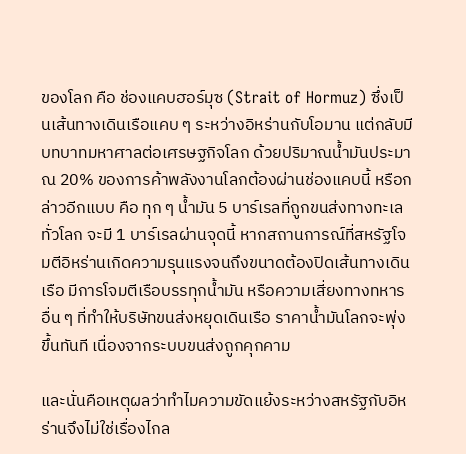ของโลก คือ ช่องแคบฮอร์มุซ (Strait of Hormuz) ซึ่งเป็นเส้นทางเดินเรือแคบ ๆ ระหว่างอิหร่านกับโอมาน แต่กลับมีบทบาทมหาศาลต่อเศรษฐกิจโลก ด้วยปริมาณน้ำมันประมาณ 20% ของการค้าพลังงานโลกต้องผ่านช่องแคบนี้ หรือกล่าวอีกแบบ คือ ทุก ๆ น้ำมัน 5 บาร์เรลที่ถูกขนส่งทางทะเลทั่วโลก จะมี 1 บาร์เรลผ่านจุดนี้ หากสถานการณ์ที่สหรัฐโจมตีอิหร่านเกิดความรุนแรงจนถึงขนาดต้องปิดเส้นทางเดินเรือ มีการโจมตีเรือบรรทุกน้ำมัน หรือความเสี่ยงทางทหารอื่น ๆ ที่ทำให้บริษัทขนส่งหยุดเดินเรือ ราคาน้ำมันโลกจะพุ่งขึ้นทันที เนื่องจากระบบขนส่งถูกคุกคาม

และนั่นคือเหตุผลว่าทำไมความขัดแย้งระหว่างสหรัฐกับอิหร่านจึงไม่ใช่เรื่องไกล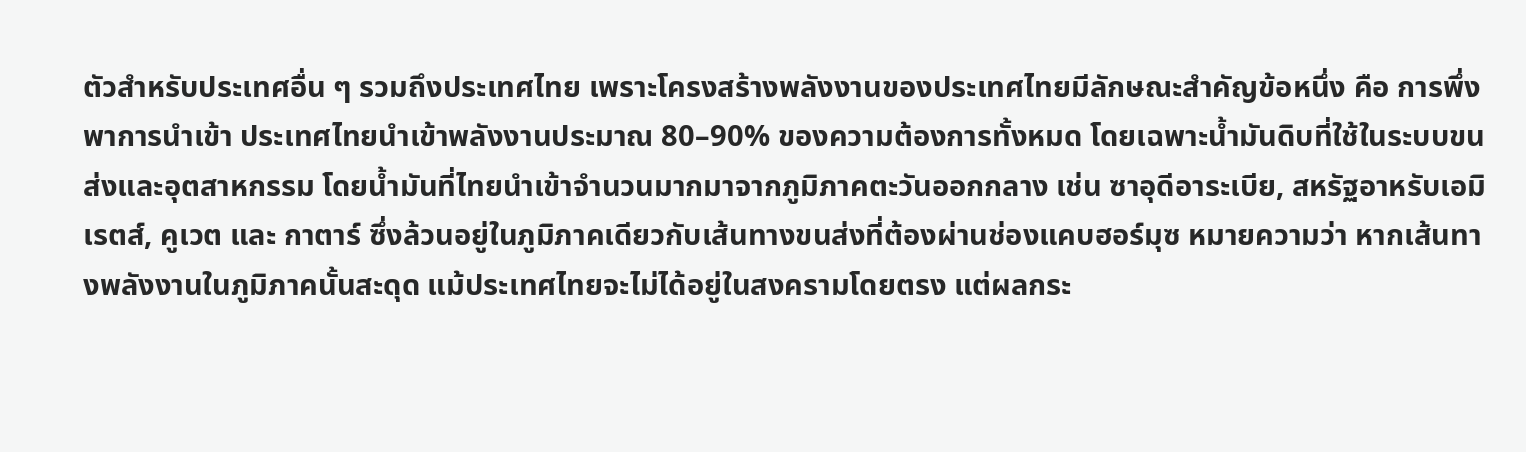ตัวสำหรับประเทศอื่น ๆ รวมถึงประเทศไทย เพราะโครงสร้างพลังงานของประเทศไทยมีลักษณะสำคัญข้อหนึ่ง คือ การพึ่งพาการนำเข้า ประเทศไทยนำเข้าพลังงานประมาณ 80–90% ของความต้องการทั้งหมด โดยเฉพาะน้ำมันดิบที่ใช้ในระบบขนส่งและอุตสาหกรรม โดยน้ำมันที่ไทยนำเข้าจำนวนมากมาจากภูมิภาคตะวันออกกลาง เช่น ซาอุดีอาระเบีย, สหรัฐอาหรับเอมิเรตส์, คูเวต และ กาตาร์ ซึ่งล้วนอยู่ในภูมิภาคเดียวกับเส้นทางขนส่งที่ต้องผ่านช่องแคบฮอร์มุซ หมายความว่า หากเส้นทางพลังงานในภูมิภาคนั้นสะดุด แม้ประเทศไทยจะไม่ได้อยู่ในสงครามโดยตรง แต่ผลกระ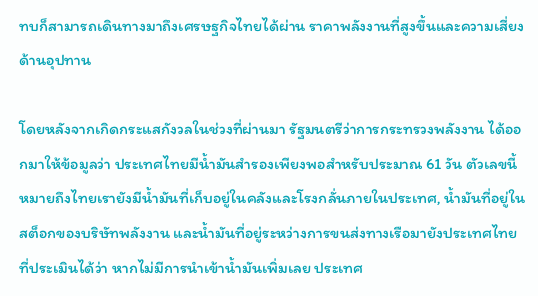ทบก็สามารถเดินทางมาถึงเศรษฐกิจไทยได้ผ่าน ราคาพลังงานที่สูงขึ้นและความเสี่ยงด้านอุปทาน

โดยหลังจากเกิดกระแสกังวลในช่วงที่ผ่านมา รัฐมนตรีว่าการกระทรวงพลังงาน ได้ออกมาให้ข้อมูลว่า ประเทศไทยมีน้ำมันสำรองเพียงพอสำหรับประมาณ 61 วัน ตัวเลขนี้หมายถึงไทยเรายังมีน้ำมันที่เก็บอยู่ในคลังและโรงกลั่นภายในประเทศ, น้ำมันที่อยู่ในสต็อกของบริษัทพลังงาน และน้ำมันที่อยู่ระหว่างการขนส่งทางเรือมายังประเทศไทย ที่ประเมินได้ว่า หากไม่มีการนำเข้าน้ำมันเพิ่มเลย ประเทศ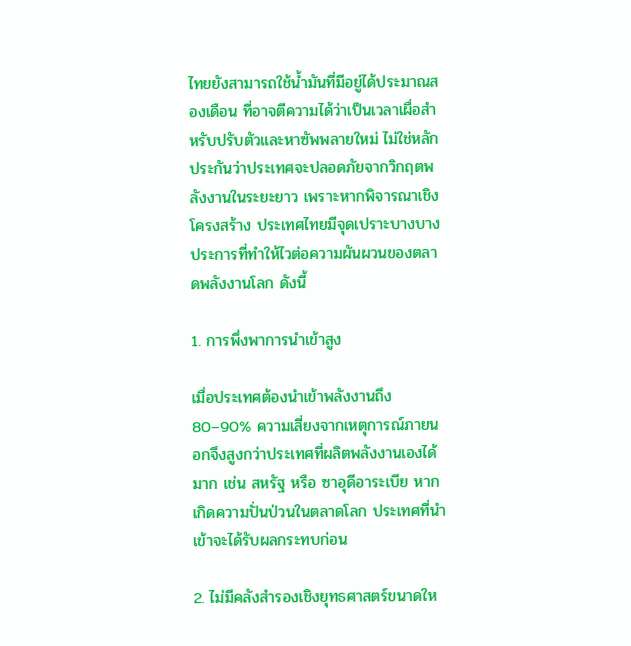ไทยยังสามารถใช้น้ำมันที่มีอยู่ได้ประมาณสองเดือน ที่อาจตีความได้ว่าเป็นเวลาเผื่อสำหรับปรับตัวและหาซัพพลายใหม่ ไม่ใช่หลักประกันว่าประเทศจะปลอดภัยจากวิกฤตพลังงานในระยะยาว เพราะหากพิจารณาเชิงโครงสร้าง ประเทศไทยมีจุดเปราะบางบางประการที่ทำให้ไวต่อความผันผวนของตลาดพลังงานโลก ดังนี้

1. การพึ่งพาการนำเข้าสูง

เมื่อประเทศต้องนำเข้าพลังงานถึง 80–90% ความเสี่ยงจากเหตุการณ์ภายนอกจึงสูงกว่าประเทศที่ผลิตพลังงานเองได้มาก เช่น สหรัฐ หรือ ซาอุดีอาระเบีย หากเกิดความปั่นป่วนในตลาดโลก ประเทศที่นำเข้าจะได้รับผลกระทบก่อน

2. ไม่มีคลังสำรองเชิงยุทธศาสตร์ขนาดให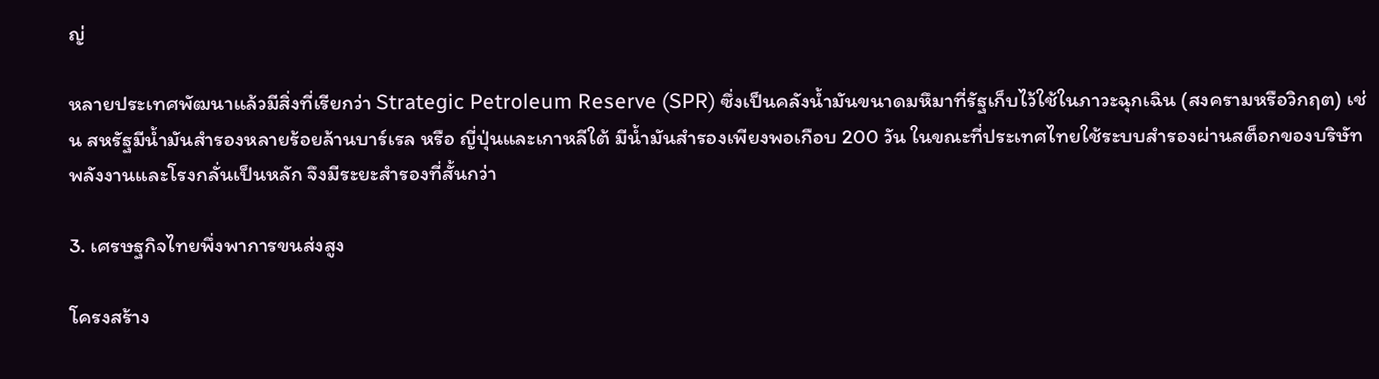ญ่

หลายประเทศพัฒนาแล้วมีสิ่งที่เรียกว่า Strategic Petroleum Reserve (SPR) ซึ่งเป็นคลังน้ำมันขนาดมหึมาที่รัฐเก็บไว้ใช้ในภาวะฉุกเฉิน (สงครามหรือวิกฤต) เช่น สหรัฐมีน้ำมันสำรองหลายร้อยล้านบาร์เรล หรือ ญี่ปุ่นและเกาหลีใต้ มีน้ำมันสำรองเพียงพอเกือบ 200 วัน ในขณะที่ประเทศไทยใช้ระบบสำรองผ่านสต็อกของบริษัทพลังงานและโรงกลั่นเป็นหลัก จึงมีระยะสำรองที่สั้นกว่า

3. เศรษฐกิจไทยพึ่งพาการขนส่งสูง

โครงสร้าง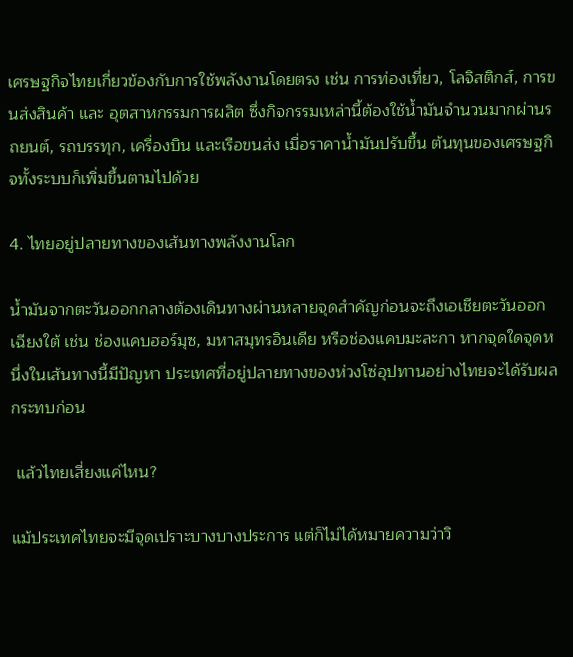เศรษฐกิจไทยเกี่ยวข้องกับการใช้พลังงานโดยตรง เช่น การท่องเที่ยว, โลจิสติกส์, การขนส่งสินค้า และ อุตสาหกรรมการผลิต ซึ่งกิจกรรมเหล่านี้ต้องใช้น้ำมันจำนวนมากผ่านรถยนต์, รถบรรทุก, เครื่องบิน และเรือขนส่ง เมื่อราคาน้ำมันปรับขึ้น ต้นทุนของเศรษฐกิจทั้งระบบก็เพิ่มขึ้นตามไปด้วย

4. ไทยอยู่ปลายทางของเส้นทางพลังงานโลก

น้ำมันจากตะวันออกกลางต้องเดินทางผ่านหลายจุดสำคัญก่อนจะถึงเอเชียตะวันออกเฉียงใต้ เช่น ช่องแคบฮอร์มุซ, มหาสมุทรอินเดีย หรือช่องแคบมะละกา หากจุดใดจุดหนึ่งในเส้นทางนี้มีปัญหา ประเทศที่อยู่ปลายทางของห่วงโซ่อุปทานอย่างไทยจะได้รับผลกระทบก่อน

 แล้วไทยเสี่ยงแค่ไหน?

แม้ประเทศไทยจะมีจุดเปราะบางบางประการ แต่ก็ไม่ได้หมายความว่าวิ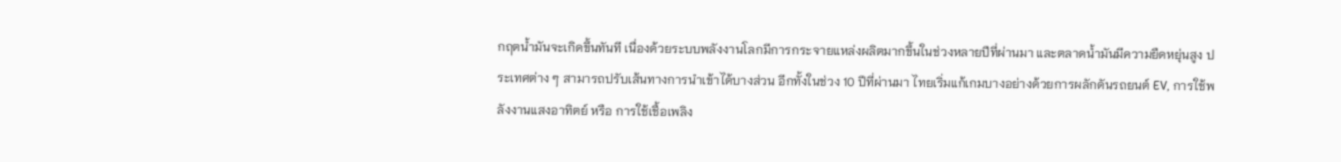กฤตน้ำมันจะเกิดขึ้นทันที เนื่องด้วยระบบพลังงานโลกมีการกระจายแหล่งผลิตมากขึ้นในช่วงหลายปีที่ผ่านมา และตลาดน้ำมันมีความยืดหยุ่นสูง ประเทศต่าง ๆ สามารถปรับเส้นทางการนำเข้าได้บางส่วน อีกทั้งในช่วง 10 ปีที่ผ่านมา ไทยเริ่มแก้เกมบางอย่างด้วยการผลักดันรถยนต์ EV, การใช้พลังงานแสงอาทิตย์ หรือ การใช้เชื้อเพลิง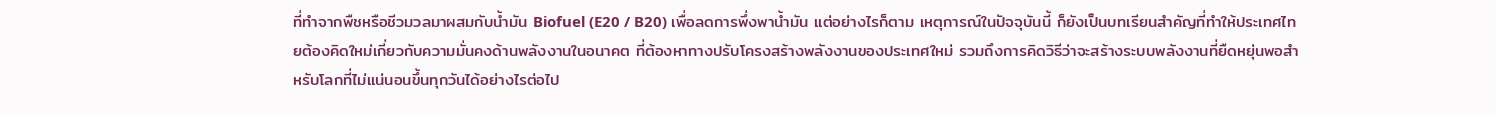ที่ทำจากพืชหรือชีวมวลมาผสมกับน้ำมัน Biofuel (E20 / B20) เพื่อลดการพึ่งพาน้ำมัน แต่อย่างไรก็ตาม เหตุการณ์ในปัจจุบันนี้ ก็ยังเป็นบทเรียนสำคัญที่ทำให้ประเทศไทยต้องคิดใหม่เกี่ยวกับความมั่นคงด้านพลังงานในอนาคต ที่ต้องหาทางปรับโครงสร้างพลังงานของประเทศใหม่ รวมถึงการคิดวิธีว่าจะสร้างระบบพลังงานที่ยืดหยุ่นพอสำหรับโลกที่ไม่แน่นอนขึ้นทุกวันได้อย่างไรต่อไป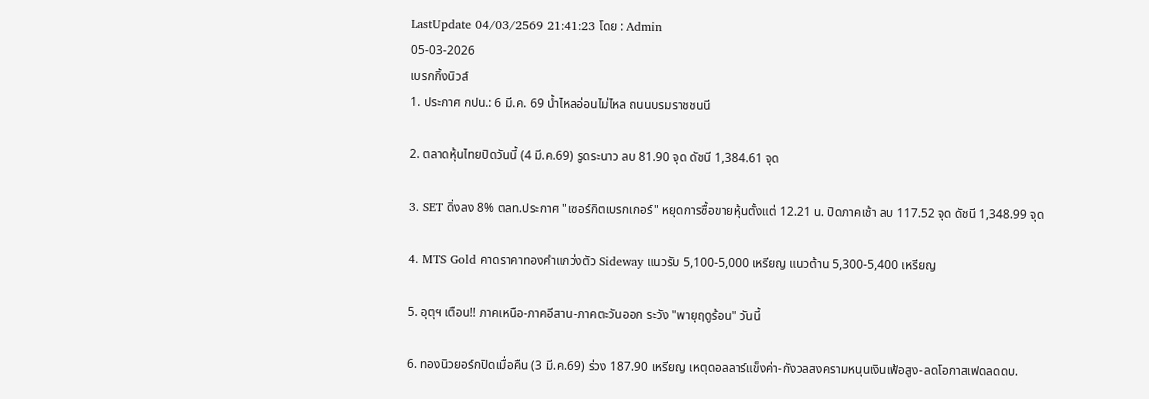LastUpdate 04/03/2569 21:41:23 โดย : Admin
05-03-2026
เบรกกิ้งนิวส์
1. ประกาศ กปน.: 6 มี.ค. 69 น้ำไหลอ่อนไม่ไหล ถนนบรมราชชนนี

2. ตลาดหุ้นไทยปิดวันนี้ (4 มี.ค.69) รูดระนาว ลบ 81.90 จุด ดัชนี 1,384.61 จุด

3. SET ดิ่งลง 8% ตลท.ประกาศ "เซอร์กิตเบรกเกอร์" หยุดการซื้อขายหุ้นตั้งแต่ 12.21 น. ปิดภาคเช้า ลบ 117.52 จุด ดัชนี 1,348.99 จุด

4. MTS Gold คาดราคาทองคำแกว่งตัว Sideway แนวรับ 5,100-5,000 เหรียญ แนวต้าน 5,300-5,400 เหรียญ

5. อุตุฯ เตือน!! ภาคเหนือ-ภาคอีสาน-ภาคตะวันออก ระวัง "พายุฤดูร้อน" วันนี้

6. ทองนิวยอร์กปิดเมื่อคืน (3 มี.ค.69) ร่วง 187.90 เหรียญ เหตุดอลลาร์แข็งค่า-กังวลสงครามหนุนเงินเฟ้อสูง-ลดโอกาสเฟดลดดบ.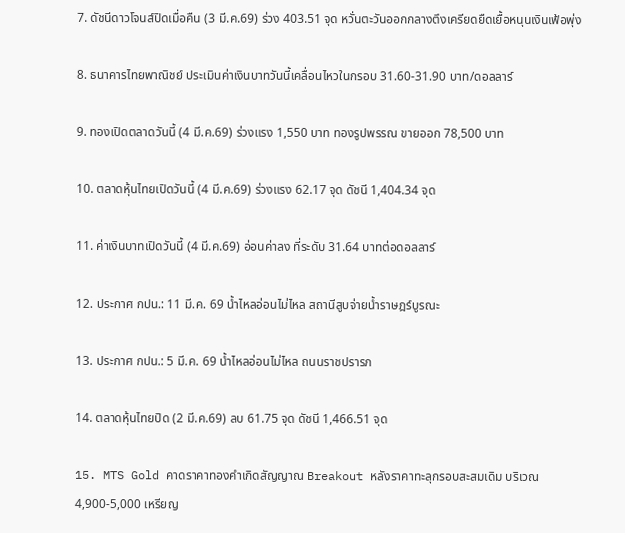7. ดัชนีดาวโจนส์ปิดเมื่อคืน (3 มี.ค.69) ร่วง 403.51 จุด หวั่นตะวันออกกลางตึงเครียดยืดเยื้อหนุนเงินเฟ้อพุ่ง

8. ธนาคารไทยพาณิชย์ ประเมินค่าเงินบาทวันนี้เคลื่อนไหวในกรอบ 31.60-31.90 บาท/ดอลลาร์

9. ทองเปิดตลาดวันนี้ (4 มี.ค.69) ร่วงแรง 1,550 บาท ทองรูปพรรณ ขายออก 78,500 บาท

10. ตลาดหุ้นไทยเปิดวันนี้ (4 มี.ค.69) ร่วงแรง 62.17 จุด ดัชนี 1,404.34 จุด

11. ค่าเงินบาทเปิดวันนี้ (4 มี.ค.69) อ่อนค่าลง ที่ระดับ 31.64 บาทต่อดอลลาร์

12. ประกาศ กปน.: 11 มี.ค. 69 น้ำไหลอ่อนไม่ไหล สถานีสูบจ่ายน้ำราษฎร์บูรณะ

13. ประกาศ กปน.: 5 มี.ค. 69 น้ำไหลอ่อนไม่ไหล ถนนราชปรารภ

14. ตลาดหุ้นไทยปิด (2 มี.ค.69) ลบ 61.75 จุด ดัชนี 1,466.51 จุด

15. MTS Gold คาดราคาทองคำเกิดสัญญาณ Breakout หลังราคาทะลุกรอบสะสมเดิม บริเวณ 4,900-5,000 เหรียญ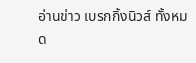อ่านข่าว เบรกกิ้งนิวส์ ทั้งหมด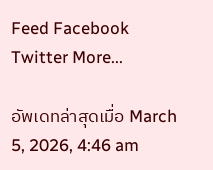Feed Facebook Twitter More...

อัพเดทล่าสุดเมื่อ March 5, 2026, 4:46 am